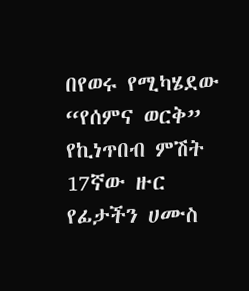በየወሩ የሚካሄደው “የሰምና ወርቅ” የኪነጥበብ ምሽት 17ኛው ዙር የፊታችን ሀሙስ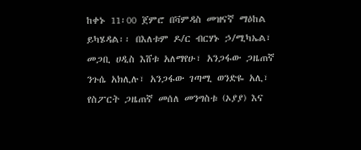ከቀኑ 11፡00 ጀምሮ በቫምዳስ መዝናኛ ማዕከል ይካሄዳል፡፡ በእለቱም ዶ/ር ብርሃኑ ኃ/ሚካኤል፣ መጋቢ ሀዲስ እሸቱ አለማየሁ፣ አንጋፋው ጋዜጠኛ ንጉሴ አክሊሉ፣ አንጋፋው ገጣሚ ወንድዬ አሊ፣ የስፖርት ጋዜጠኛ መሰለ መንግስቱ (ኦያያ) እና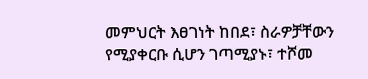መምህርት እፀገነት ከበደ፣ ስራዎቻቸውን የሚያቀርቡ ሲሆን ገጣሚያኑ፣ ተሾመ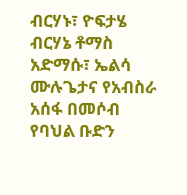ብርሃኑ፣ ዮፍታሄ
ብርሃኔ ቶማስ አድማሱ፣ ኤልሳ ሙሉጌታና የአብስራ አሰፋ በመሶብ የባህል ቡድን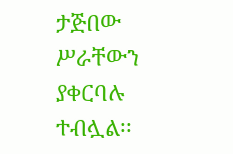ታጅበው ሥራቸውን ያቀርባሉ ተብሏል፡፡